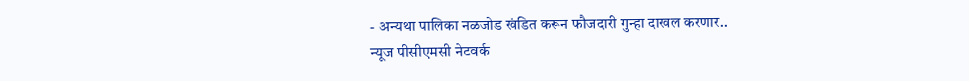- अन्यथा पालिका नळजोड खंडित करून फौजदारी गुन्हा दाखल करणार..
न्यूज पीसीएमसी नेटवर्क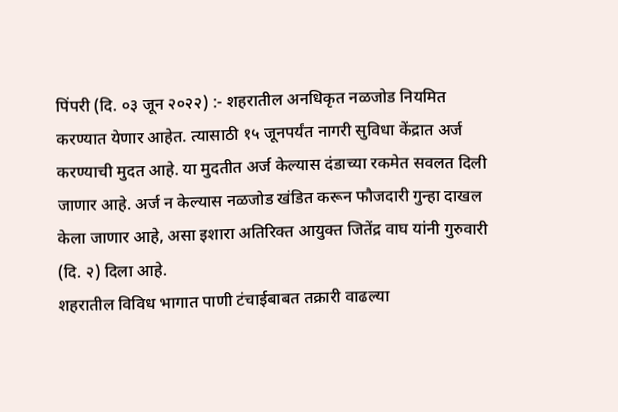पिंपरी (दि. ०३ जून २०२२) :- शहरातील अनधिकृत नळजोड नियमित करण्यात येणार आहेत. त्यासाठी १५ जूनपर्यंत नागरी सुविधा केंद्रात अर्ज करण्याची मुदत आहे. या मुदतीत अर्ज केल्यास दंडाच्या रकमेत सवलत दिली जाणार आहे. अर्ज न केल्यास नळजोड खंडित करून फौजदारी गुन्हा दाखल केला जाणार आहे, असा इशारा अतिरिक्त आयुक्त जितेंद्र वाघ यांनी गुरुवारी (दि. २) दिला आहे.
शहरातील विविध भागात पाणी टंचाईबाबत तक्रारी वाढल्या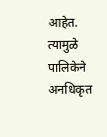आहेत. त्यामुळे पालिकेने अनधिकृत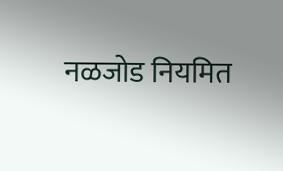नळजोड नियमित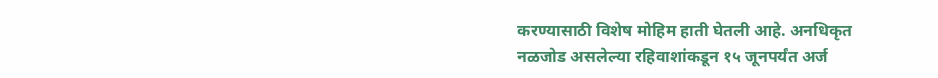करण्यासाठी विशेष मोहिम हाती घेतली आहे. अनधिकृत नळजोड असलेल्या रहिवाशांकडून १५ जूनपर्यंत अर्ज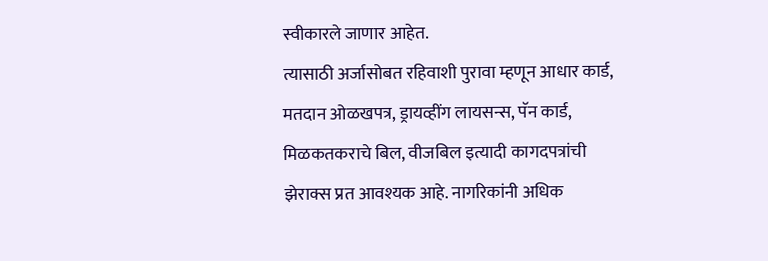स्वीकारले जाणार आहेत.
त्यासाठी अर्जासोबत रहिवाशी पुरावा म्हणून आधार कार्ड, मतदान ओळखपत्र, ड्रायव्हींग लायसन्स, पॅन कार्ड, मिळकतकराचे बिल, वीजबिल इत्यादी कागदपत्रांची झेराक्स प्रत आवश्यक आहे. नागरिकांनी अधिक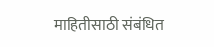माहितीसाठी संबंधित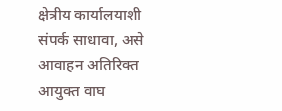क्षेत्रीय कार्यालयाशी संपर्क साधावा, असे आवाहन अतिरिक्त आयुक्त वाघ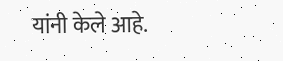यांनी केले आहे.